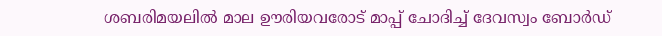ശബരിമയലില്‍ മാല ഊരിയവരോട് മാപ്പ് ചോദിച്ച് ദേവസ്വം ബോര്‍ഡ്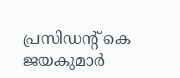പ്രസിഡന്റ് കെ ജയകുമാര്‍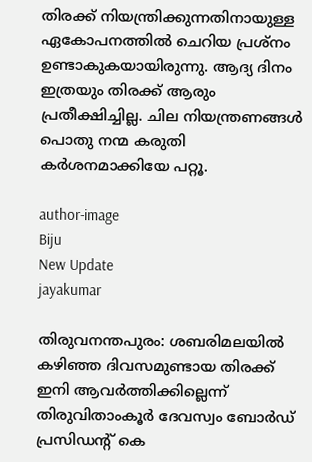തിരക്ക് നിയന്ത്രിക്കുന്നതിനായുള്ള ഏകോപനത്തില്‍ ചെറിയ പ്രശ്‌നം ഉണ്ടാകുകയായിരുന്നു. ആദ്യ ദിനം ഇത്രയും തിരക്ക് ആരും പ്രതീക്ഷിച്ചില്ല. ചില നിയന്ത്രണങ്ങള്‍ പൊതു നന്മ കരുതി കര്‍ശനമാക്കിയേ പറ്റൂ.

author-image
Biju
New Update
jayakumar

തിരുവനന്തപുരം: ശബരിമലയില്‍ കഴിഞ്ഞ ദിവസമുണ്ടായ തിരക്ക് ഇനി ആവര്‍ത്തിക്കില്ലെന്ന് തിരുവിതാംകൂര്‍ ദേവസ്വം ബോര്‍ഡ് പ്രസിഡന്റ് കെ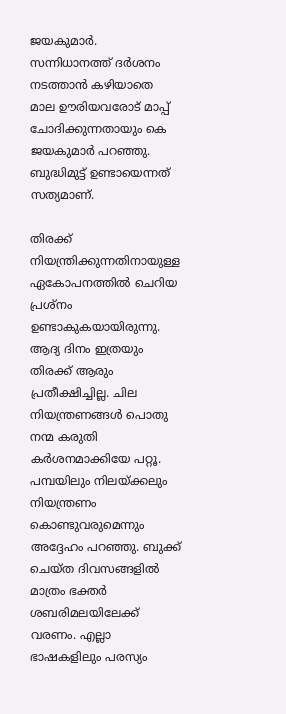ജയകുമാര്‍. സന്നിധാനത്ത് ദര്‍ശനം നടത്താന്‍ കഴിയാതെ മാല ഊരിയവരോട് മാപ്പ് ചോദിക്കുന്നതായും കെ ജയകുമാര്‍ പറഞ്ഞു. ബുദ്ധിമുട്ട് ഉണ്ടായെന്നത് സത്യമാണ്.

തിരക്ക് നിയന്ത്രിക്കുന്നതിനായുള്ള ഏകോപനത്തില്‍ ചെറിയ പ്രശ്‌നം ഉണ്ടാകുകയായിരുന്നു. ആദ്യ ദിനം ഇത്രയും തിരക്ക് ആരും പ്രതീക്ഷിച്ചില്ല. ചില നിയന്ത്രണങ്ങള്‍ പൊതു നന്മ കരുതി കര്‍ശനമാക്കിയേ പറ്റൂ. പമ്പയിലും നിലയ്ക്കലും നിയന്ത്രണം കൊണ്ടുവരുമെന്നും അദ്ദേഹം പറഞ്ഞു. ബുക്ക് ചെയ്ത ദിവസങ്ങളില്‍ മാത്രം ഭക്തര്‍ ശബരിമലയിലേക്ക് വരണം. എല്ലാ ഭാഷകളിലും പരസ്യം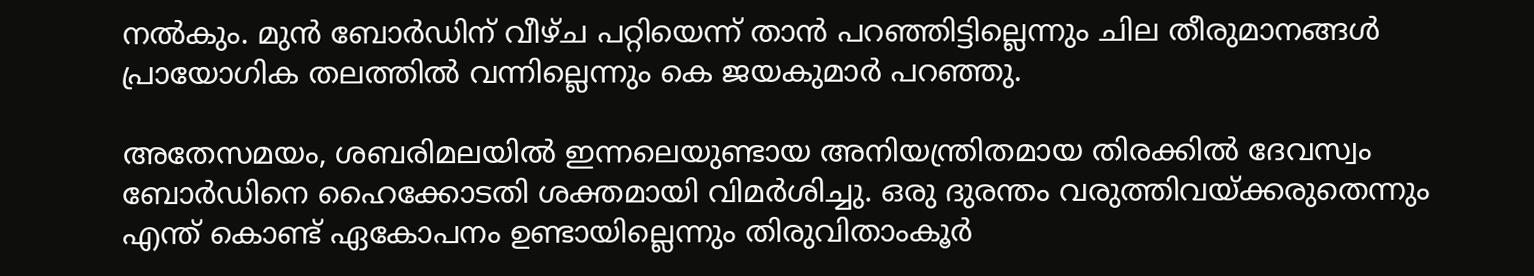നല്‍കും. മുന്‍ ബോര്‍ഡിന് വീഴ്ച പറ്റിയെന്ന് താന്‍ പറഞ്ഞിട്ടില്ലെന്നും ചില തീരുമാനങ്ങള്‍ പ്രായോഗിക തലത്തില്‍ വന്നില്ലെന്നും കെ ജയകുമാര്‍ പറഞ്ഞു.

അതേസമയം, ശബരിമലയില്‍ ഇന്നലെയുണ്ടായ അനിയന്ത്രിതമായ തിരക്കില്‍ ദേവസ്വം ബോര്‍ഡിനെ ഹൈക്കോടതി ശക്തമായി വിമര്‍ശിച്ചു. ഒരു ദുരന്തം വരുത്തിവയ്ക്കരുതെന്നും എന്ത് കൊണ്ട് ഏകോപനം ഉണ്ടായില്ലെന്നും തിരുവിതാംകൂര്‍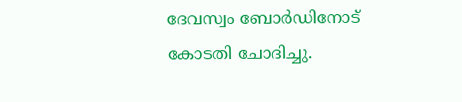ദേവസ്വം ബോര്‍ഡിനോട് കോടതി ചോദിച്ചു.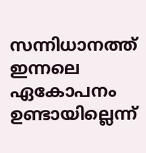സന്നിധാനത്ത് ഇന്നലെ ഏകോപനം ഉണ്ടായില്ലെന്ന്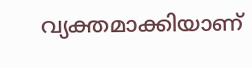വ്യക്തമാക്കിയാണ്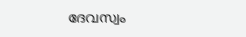ദേവസ്വം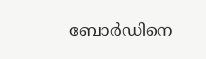ബോര്‍ഡിനെ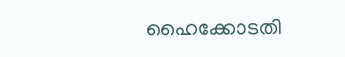ഹൈക്കോടതി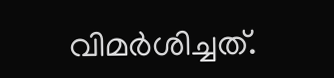വിമര്‍ശിച്ചത്.